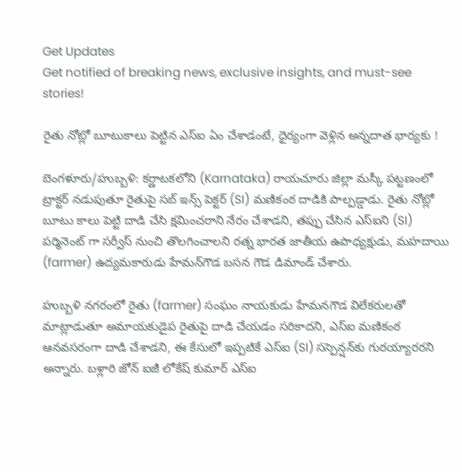Get Updates
Get notified of breaking news, exclusive insights, and must-see stories!

రైతు నోట్లో బూటుకాలు పెట్టిన ఎస్ఐ ఏం చేశాడంటే, ధైర్యంగా వెళ్లిన అన్నదాత భార్యకు !

బెంగళూరు/హుబ్బళి: కర్ణాటకలోని (Karnataka) రాయచూరు జిల్లా మస్కీ పట్టణంలో ట్రాక్టర్ నడుపుతూ రైతుపై సబ్ ఇన్స్ పెక్టర్ (SI) మణికంఠ దాడికి పాల్పడ్డాడు. రైతు నోట్లో బూటు కాలు పెట్టి దాడి చేసి క్షమించరాని నేరం చేశాడని, తప్పు చేసిన ఎస్‌ఐని (SI) పర్మినెంట్ గా సర్వీస్‌ నుంచి తొలగించాలని రత్న భారత జాతీయ ఉపాధ్యక్షుడు, మహదాయి (farmer) ఉద్యమకారుడు హేమన్‌గౌడ బసన గౌడ డిమాండ్‌ చేశారు.

హుబ్బళి నగరంలో రైతు (farmer) సంఘం నాయకుడు హేమనగౌడ విలేకరులతో మాట్లాడుతూ అమాయకుడైప రైతుపై దాడి చేయడం సరికాదని, ఎస్ఐ మణికంఠ ఆనవసరంగా దాడి చేశాడని, ఈ కేసులో ఇప్పటికే ఎస్ఐ (SI) సస్పెన్షన్‌కు గురయ్యారరని అన్నారు. బళ్లారి జోన్ ఐజీ లోకేష్ కుమార్ ఎస్ఐ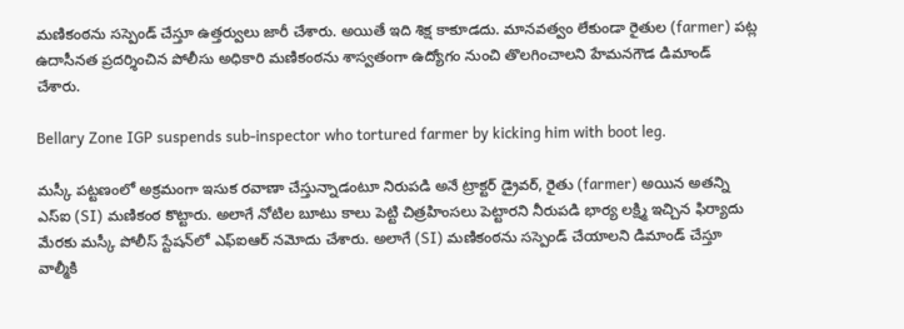మణికంఠను సస్పెండ్ చేస్తూ ఉత్తర్వులు జారీ చేశారు. అయితే ఇది శిక్ష కాకూడదు. మానవత్వం లేకుండా రైతుల (farmer) పట్ల ఉదాసీనత ప్రదర్శించిన పోలీసు అధికారి మణికంఠను శాస్వతంగా ఉద్యోగం నుంచి తొలగించాలని హేమనగౌడ డిమాండ్ చేశారు.

Bellary Zone IGP suspends sub-inspector who tortured farmer by kicking him with boot leg.

మస్కీ పట్టణంలో అక్రమంగా ఇసుక రవాణా చేస్తున్నాడంటూ నిరుపడి అనే ట్రాక్టర్ డ్రైవర్‌, రైతు (farmer) అయిన అతన్ని ఎస్‌ఐ (SI) మణికంఠ కొట్టారు. అలాగే నోటిల బూటు కాలు పెట్టి చిత్రహింసలు పెట్టారని నీరుపడి భార్య లక్ష్మి ఇచ్చిన ఫిర్యాదు మేరకు మస్కీ పోలీస్ స్టేషన్‌లో ఎఫ్‌ఐఆర్ నమోదు చేశారు. అలాగే (SI) మణికంఠను సస్పెండ్ చేయాలని డిమాండ్ చేస్తూ వాల్మీకి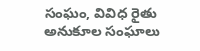సంఘం, వివిధ రైతు అనుకూల సంఘాలు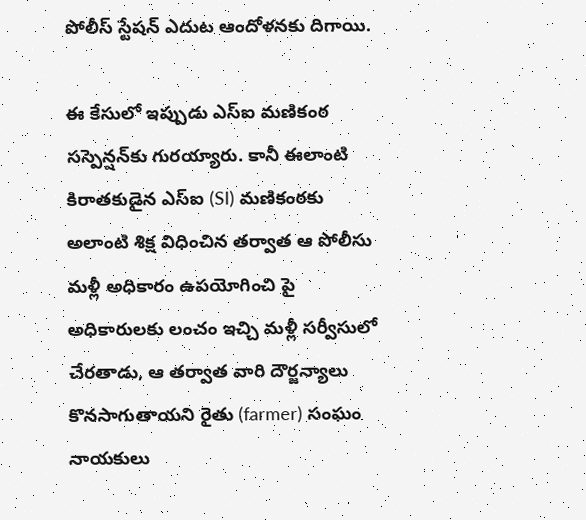పోలీస్ స్టేషన్ ఎదుట ఆందోళనకు దిగాయి.

ఈ కేసులో ఇప్పుడు ఎస్‌ఐ మణికంఠ సస్పెన్షన్‌కు గురయ్యారు. కానీ ఈలాంటి కిరాతకుడైన ఎస్ఐ (SI) మణికంఠకు అలాంటి శిక్ష విధించిన తర్వాత ఆ పోలీసు మళ్లీ అధికారం ఉపయోగించి పై అధికారులకు లంచం ఇచ్చి మళ్లీ సర్వీసులో చేరతాడు, ఆ తర్వాత వారి దౌర్జన్యాలు కొనసాగుతాయని రైతు (farmer) సంఘం నాయకులు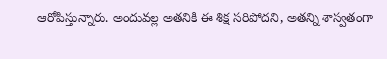ఆరోపిస్తున్నారు. అందువల్ల అతనికి ఈ శిక్ష సరిపోదని, అతన్ని శాస్వతంగా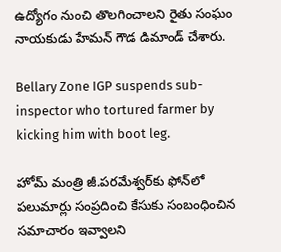ఉద్యోగం నుంచి తొలగించాలని రైతు సంఘం నాయకుడు హేమన్ గౌడ డిమాండ్ చేశారు.

Bellary Zone IGP suspends sub-inspector who tortured farmer by kicking him with boot leg.

హోమ్ మంత్రి జీ.పరమేశ్వర్‌కు ఫోన్‌లో పలుమార్లు సంప్రదించి కేసుకు సంబంధించిన సమాచారం ఇవ్వాలని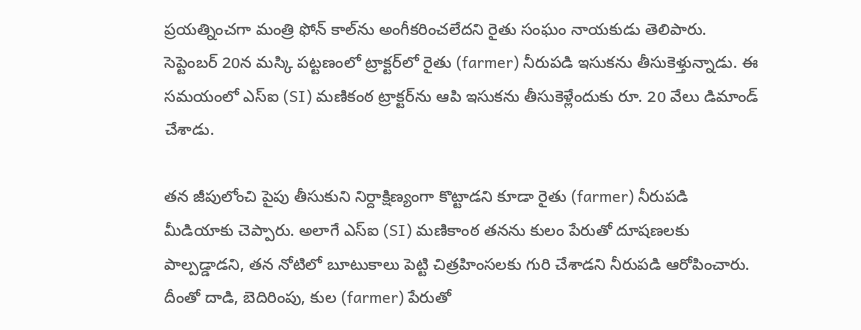ప్రయత్నించగా మంత్రి ఫోన్‌ కాల్‌ను అంగీకరించలేదని రైతు సంఘం నాయకుడు తెలిపారు. సెప్టెంబర్ 20న మస్కి పట్టణంలో ట్రాక్టర్‌లో రైతు (farmer) నీరుపడి ఇసుకను తీసుకెళ్తున్నాడు. ఈ సమయంలో ఎస్‌ఐ (SI) మణికంఠ ట్రాక్టర్‌ను ఆపి ఇసుకను తీసుకెళ్లేందుకు రూ. 20 వేలు డిమాండ్‌ చేశాడు.

తన జీపులోంచి పైపు తీసుకుని నిర్దాక్షిణ్యంగా కొట్టాడని కూడా రైతు (farmer) నీరుపడి మీడియాకు చెప్పారు. అలాగే ఎస్‌ఐ (SI) మణికాంఠ తనను కులం పేరుతో దూషణలకు పాల్పడ్డాడని, తన నోటిలో బూటుకాలు పెట్టి చిత్రహింసలకు గురి చేశాడని నీరుపడి ఆరోపించారు. దీంతో దాడి, బెదిరింపు, కుల (farmer) పేరుతో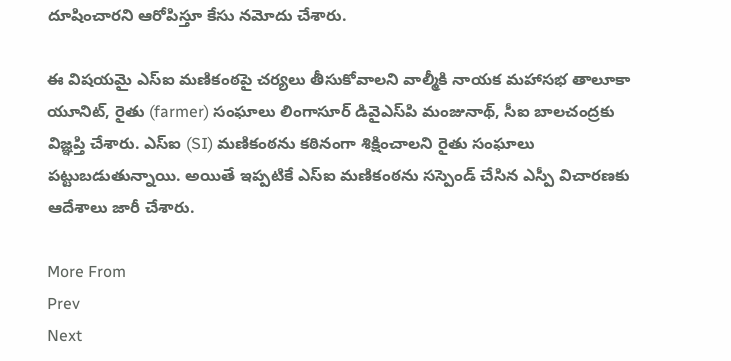దూషించారని ఆరోపిస్తూ కేసు నమోదు చేశారు.

ఈ విషయమై ఎస్‌ఐ మణికంఠపై చర్యలు తీసుకోవాలని వాల్మీకి నాయక మహాసభ తాలూకా యూనిట్‌, రైతు (farmer) సంఘాలు లింగాసూర్‌ డివైఎస్‌పి మంజునాథ్‌, సీఐ బాలచంద్రకు విజ్ఞప్తి చేశారు. ఎస్ఐ (SI) మణికంఠను కఠినంగా శిక్షించాలని రైతు సంఘాలు పట్టుబడుతున్నాయి. అయితే ఇప్పటికే ఎస్ఐ మణికంఠను సస్పెండ్ చేసిన ఎస్పీ విచారణకు ఆదేశాలు జారీ చేశారు.

More From
Prev
Next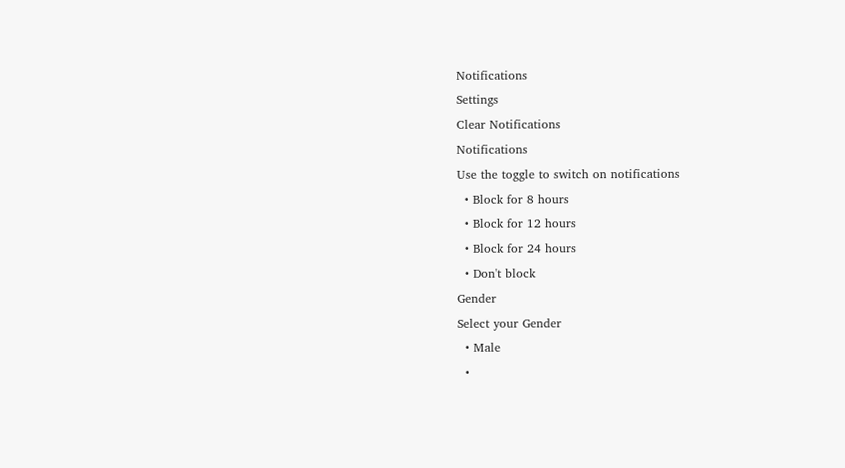Notifications
Settings
Clear Notifications
Notifications
Use the toggle to switch on notifications
  • Block for 8 hours
  • Block for 12 hours
  • Block for 24 hours
  • Don't block
Gender
Select your Gender
  • Male
  •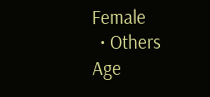Female
  • Others
Age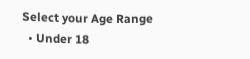Select your Age Range
  • Under 18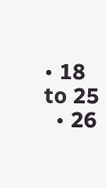• 18 to 25
  • 26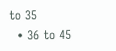to 35
  • 36 to 45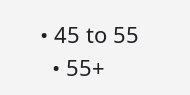• 45 to 55
  • 55+